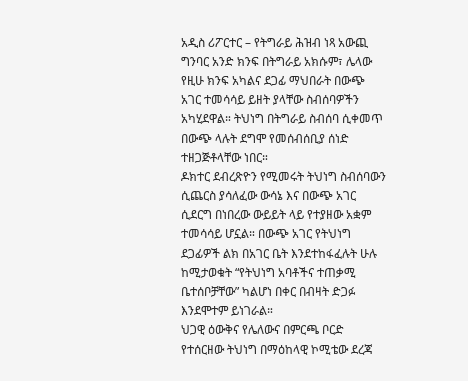አዲስ ሪፖርተር – የትግራይ ሕዝብ ነጻ አውጪ ግንባር አንድ ክንፍ በትግራይ አክሱም፣ ሌላው የዚሁ ክንፍ አካልና ደጋፊ ማህበራት በውጭ አገር ተመሳሳይ ይዘት ያላቸው ስብሰባዎችን አካሂደዋል። ትህነግ በትግራይ ስብሰባ ሲቀመጥ በውጭ ላሉት ደግሞ የመሰብሰቢያ ሰነድ ተዘጋጅቶላቸው ነበር።
ዶክተር ደብረጽዮን የሚመሩት ትህነግ ስብሰባውን ሲጨርስ ያሳለፈው ውሳኔ እና በውጭ አገር ሲደርግ በነበረው ውይይት ላይ የተያዘው አቋም ተመሳሳይ ሆኗል። በውጭ አገር የትህነግ ደጋፊዎች ልክ በአገር ቤት እንደተከፋፈሉት ሁሉ ከሚታወቁት “የትህነግ አባቶችና ተጠቃሚ ቤተሰቦቻቸው” ካልሆነ በቀር በብዛት ድጋፉ እንደሞተም ይነገራል።
ህጋዊ ዕውቅና የሌለውና በምርጫ ቦርድ የተሰርዘው ትህነግ በማዕከላዊ ኮሚቴው ደረጃ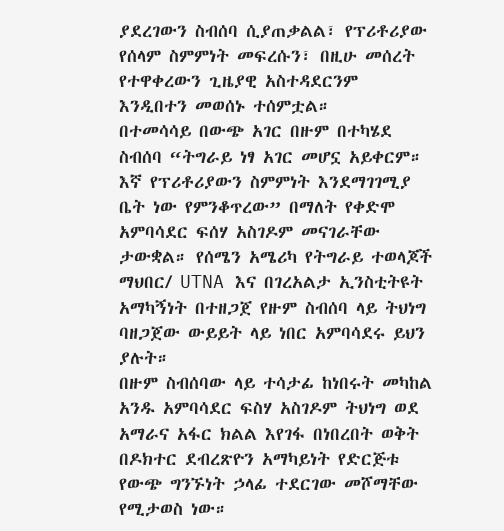ያደረገውን ስብሰባ ሲያጠቃልል፣ የፕሪቶሪያው የሰላም ስምምነት መፍረሱን፣ በዚሁ መሰረት የተዋቀረውን ጊዜያዊ አስተዳደርንም እንዲበተን መወሰኑ ተሰምቷል።
በተመሳሳይ በውጭ አገር በዙም በተካሄደ ስብሰባ “ትግራይ ነፃ አገር መሆኗ አይቀርም። እኛ የፕሪቶሪያውን ስምምነት እንደማገገሚያ ቤት ነው የምንቆጥረው” በማለት የቀድሞ አምባሳደር ፍሰሃ አስገዶም መናገራቸው ታውቋል። የሰሜን አሜሪካ የትግራይ ተወላጆች ማህበር/ UTNA እና በገረአልታ ኢንስቲትዩት አማካኝነት በተዘጋጀ የዙም ስብሰባ ላይ ትህነግ ባዘጋጀው ውይይት ላይ ነበር አምባሳደሩ ይህን ያሉት።
በዙም ስብሰባው ላይ ተሳታፊ ከነበሩት መካከል አንዱ አምባሳደር ፍስሃ አስገዶም ትህነግ ወደ አማራና አፋር ክልል እየገፋ በነበረበት ወቅት በዶክተር ደብረጽዮን አማካይነት የድርጅቱ የውጭ ግንኙነት ኃላፊ ተደርገው መሾማቸው የሚታወስ ነው።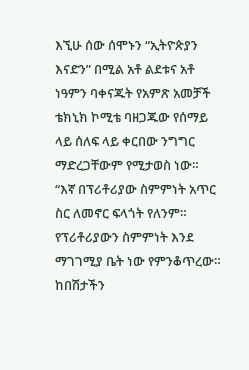እኚሁ ሰው ሰሞኑን “ኢትዮጵያን እናድን” በሚል አቶ ልደቱና አቶ ነዓምን ባቀናጁት የአምጽ አመቻች ቴክኒክ ኮሚቴ ባዘጋጁው የሰማይ ላይ ሰለፍ ላይ ቀርበው ንግግር ማድረጋቸውም የሚታወስ ነው።
“እኛ በፕሪቶሪያው ስምምነት አጥር ስር ለመኖር ፍላጎት የለንም። የፕሪቶሪያውን ስምምነት እንደ ማገገሚያ ቤት ነው የምንቆጥረው። ከበሽታችን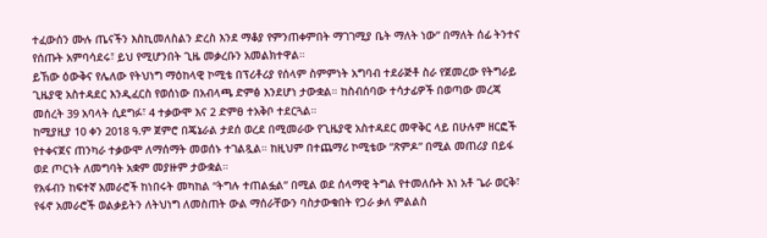ተፈውሰን ሙሉ ጤናችን እስኪመለስልን ድረስ እንደ ማቆያ የምንጠቀምበት ማገገሚያ ቤት ማለት ነው” በማለት ሰፊ ትንተና የሰጡት አምባሳደሩ፣ ይህ የሚሆንበት ጊዜ መቃረቡን አመልክተዋል።
ይኸው ዕውቅና የሌለው የትህነግ ማዕከላዊ ኮሚቴ በፕሪቶሪያ የሰላም ስምምነት አግባብ ተደራጅቶ ስራ የጀመረው የትግራይ ጊዜያዊ አስተዳደር እንዲፈርስ የወሰነው በአብላጫ ድምፅ እንደሆነ ታውቋል። ከስብሰባው ተሳታፊዎች በወጣው መረጃ መሰረት 39 አባላት ሲደግፉ፣ 4 ተቃውሞ እና 2 ድምፀ ተአቅቦ ተደርጓል።
ከሚያዚያ 10 ቀን 2018 ዓ.ም ጀምሮ በጄኔራል ታደሰ ወረደ በሚመራው የጊዜያዊ አስተዳደር መዋቅር ላይ በሁሉም ዘርፎች የተቀናጀና ጠንካራ ተቃውሞ ለማሰማት መወሰኑ ተገልጿል። ከዚህም በተጨማሪ ኮሚቴው “ጽምዶ” በሚል መጠሪያ በይፋ ወደ ጦርነት ለመግባት አቋም መያዙም ታውቋል።
የአፋብን ከፍተኛ አመራሮች ከነበሩት መካከል “ትግሉ ተጠልፏል” በሚል ወደ ሰላማዊ ትግል የተመለሱት እነ አቶ ጌራ ወርቅ፣ የፋኖ አመራሮች ወልቃይትን ለትህነግ ለመስጠት ውል ማሰራቸውን ባስታውቁበት የጋራ ቃለ ምልልስ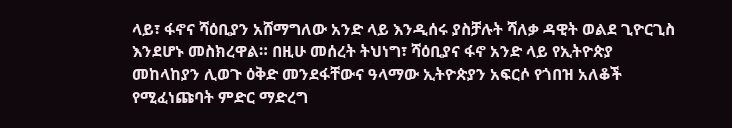ላይ፣ ፋኖና ሻዕቢያን አሸማግለው አንድ ላይ እንዲሰሩ ያስቻሉት ሻለቃ ዳዊት ወልደ ጊዮርጊስ እንደሆኑ መስክረዋል። በዚሁ መሰረት ትህነግ፣ ሻዕቢያና ፋኖ አንድ ላይ የኢትዮጵያ መከላከያን ሊወጉ ዕቅድ መንደፋቸውና ዓላማው ኢትዮጵያን አፍርሶ የጎበዝ አለቆች የሚፈነጩባት ምድር ማድረግ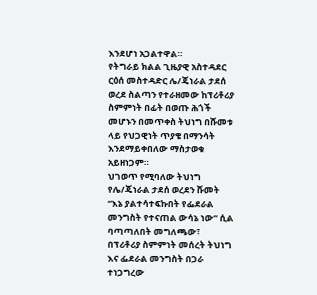እንደሆነ አጋልተዋል።
የትግራይ ክልል ጊዜያዊ አስተዳደር ርዕሰ መስተዳድር ሌ/ጄነራል ታደሰ ወረደ ስልጣን የተራዘመው ከፕሪቶሪያ ስምምነት በፊት በወጡ ሕጎች መሆኑን በመጥቀስ ትህነግ በሹመቱ ላይ የህጋዊነት ጥያቄ በማንሳት እንደማይቀበለው ማስታወቁ አይዘነጋም።
ህገወጥ የሚባለው ትህነግ የሌ/ጄነራል ታደሰ ወረደን ሹመት “እኔ ያልተሳተፍኩበት የፌደራል መንግስት የተናጠል ውሳኔ ነው” ሲል ባጣጣለበት መግለጫው፣ በፕሪቶሪያ ስምምነት መሰረት ትህነግ እና ፌደራል መንግስት በጋራ ተነጋግረው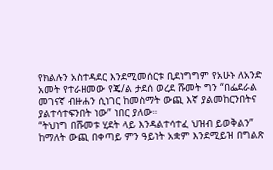የክልሉን አስተዳደር እንደሚመሰርቱ ቢደነግግም የአሁኑ ለአንድ አመት የተራዘመው የጄ/ል ታደሰ ወረደ ሹመት ግን “በፌደራል መገናኛ ብዙሐን ሲነገር ከመስማት ውጪ እኛ ያልመከርንበትና ያልተሳተፍንበት ነው” ነበር ያለው።
“ትህነግ በሹመቱ ሂደት ላይ እንዳልተሳተፈ ህዝብ ይወቅልን” ከማለት ውጪ በቀጣይ ምን ዓይነት አቋም እንደሚይዝ በግልጽ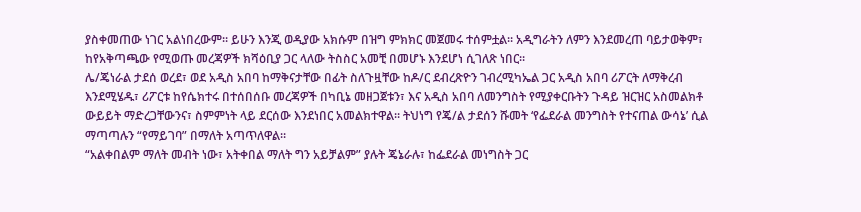ያስቀመጠው ነገር አልነበረውም። ይሁን እንጂ ወዲያው አክሱም በዝግ ምክክር መጀመሩ ተሰምቷል። አዲግራትን ለምን እንደመረጠ ባይታወቅም፣ ከየአቅጣጫው የሚወጡ መረጃዎች ክሻዕቢያ ጋር ላለው ትስስር አመቺ በመሆኑ እንደሆነ ሲገለጽ ነበር።
ሌ/ጄነራል ታደሰ ወረደ፣ ወደ አዲስ አበባ ከማቅናታቸው በፊት ስለጉዟቸው ከዶ/ር ደብረጽዮን ገብረሚካኤል ጋር አዲስ አበባ ሪፖርት ለማቅረብ እንደሚሄዱ፣ ሪፖርቱ ከየሴክተሩ በተሰበሰቡ መረጃዎች በካቢኔ መዘጋጀቱን፣ እና አዲስ አበባ ለመንግስት የሚያቀርቡትን ጉዳይ ዝርዝር አስመልክቶ ውይይት ማድረጋቸውንና፣ ስምምነት ላይ ደርሰው እንደነበር አመልክተዋል። ትህነግ የጄ/ል ታደሰን ሹመት ‘የፌደራል መንግስት የተናጠል ውሳኔ’ ሲል ማጣጣሉን “የማይገባ” በማለት አጣጥለዋል።
“አልቀበልም ማለት መብት ነው፣ አትቀበል ማለት ግን አይቻልም” ያሉት ጄኔራሉ፣ ከፌደራል መነግስት ጋር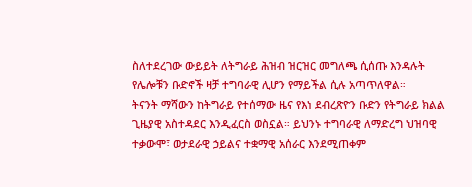ስለተደረገው ውይይት ለትግራይ ሕዝብ ዝርዝር መግለጫ ሲሰጡ እንዳሉት የሌሎቹን ቡድኖች ዛቻ ተግባራዊ ሊሆን የማይችል ሲሉ አጣጥለዋል።
ትናንት ማሻውን ከትግራይ የተሰማው ዜና የእነ ደብረጽዮን ቡድን የትግራይ ክልል ጊዜያዊ አስተዳደር እንዲፈርስ ወስኗል። ይህንኑ ተግባራዊ ለማድረግ ህዝባዊ ተቃውሞ፣ ወታደራዊ ኃይልና ተቋማዊ አሰራር እንደሚጠቀም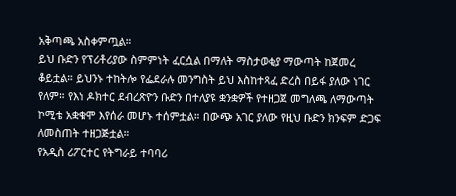አቅጣጫ አስቀምጧል።
ይህ ቡድን የፕሪቶሪያው ስምምነት ፈርሷል በማለት ማስታወቂያ ማውጣት ከጀመረ ቆይቷል። ይህንኑ ተከትሎ የፌደራሉ መንግስት ይህ እስከተጻፈ ድረስ በይፋ ያለው ነገር የለም። የእነ ዶክተር ደብረጽዮን ቡድን በተለያዩ ቋንቋዎች የተዘጋጀ መግለጫ ለማውጣት ኮሚቴ አቋቁሞ እየሰራ መሆኑ ተሰምቷል። በውጭ አገር ያለው የዚህ ቡድን ክንፍም ድጋፍ ለመስጠት ተዘጋጅቷል።
የአዲስ ሪፖርተር የትግራይ ተባባሪ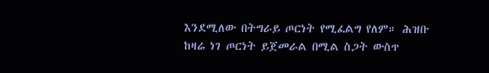እንደሚለው በትግራይ ጦርነት የሚፈልግ የለም። ሕዝቡ ከዛሬ ነገ ጦርነት ይጀመራል በሚል ስጋት ውስጥ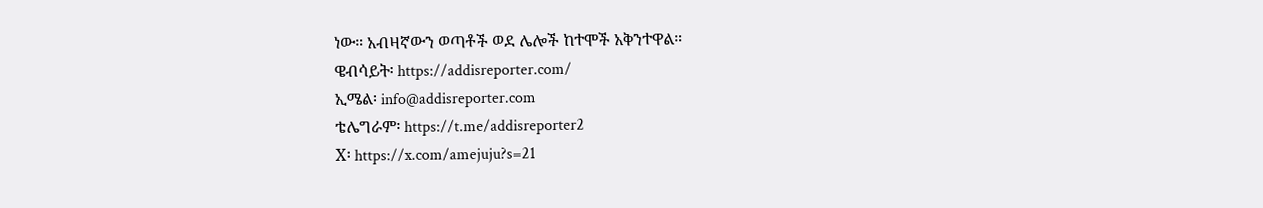ነው። አብዛኛውን ወጣቶች ወደ ሌሎች ከተሞች አቅንተዋል።
ዌብሳይት፡ https://addisreporter.com/
ኢሜል፡ info@addisreporter.com
ቴሌግራም፡ https://t.me/addisreporter2
X፡ https://x.com/amejuju?s=21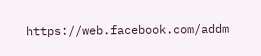https://web.facebook.com/addm